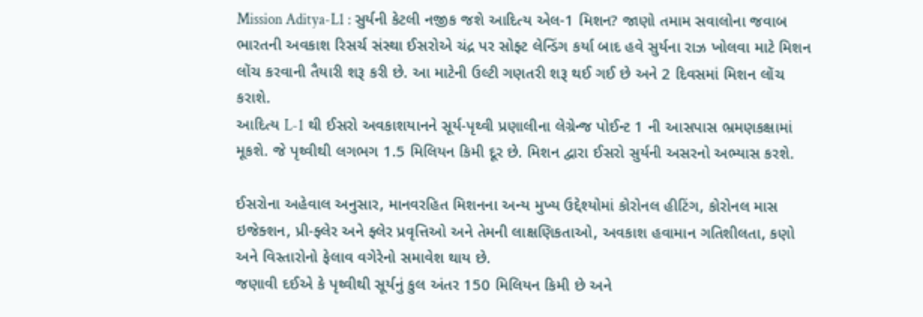Mission Aditya-L1 : સુર્યની કેટલી નજીક જશે આદિત્ય એલ-1 મિશન? જાણો તમામ સવાલોના જવાબ
ભારતની અવકાશ રિસર્ચ સંસ્થા ઈસરોએ ચંદ્ર પર સોફ્ટ લેન્ડિંગ કર્યા બાદ હવે સુર્યના રાઝ ખોલવા માટે મિશન લોંચ કરવાની તૈયારી શરૂ કરી છે. આ માટેની ઉલ્ટી ગણતરી શરૂ થઈ ગઈ છે અને 2 દિવસમાં મિશન લોંચ કરાશે.
આદિત્ય L-1 થી ઈસરો અવકાશયાનને સૂર્ય-પૃથ્વી પ્રણાલીના લેગ્રેન્જ પોઈન્ટ 1 ની આસપાસ ભ્રમણકક્ષામાં મૂકશે. જે પૃથ્વીથી લગભગ 1.5 મિલિયન કિમી દૂર છે. મિશન દ્વારા ઈસરો સુર્યની અસરનો અભ્યાસ કરશે.

ઈસરોના અહેવાલ અનુસાર, માનવરહિત મિશનના અન્ય મુખ્ય ઉદ્દેશ્યોમાં કોરોનલ હીટિંગ, કોરોનલ માસ ઇજેક્શન, પ્રી-ફ્લેર અને ફ્લેર પ્રવૃત્તિઓ અને તેમની લાક્ષણિકતાઓ, અવકાશ હવામાન ગતિશીલતા, કણો અને વિસ્તારોનો ફેલાવ વગેરેનો સમાવેશ થાય છે.
જણાવી દઈએ કે પૃથ્વીથી સૂર્યનું કુલ અંતર 150 મિલિયન કિમી છે અને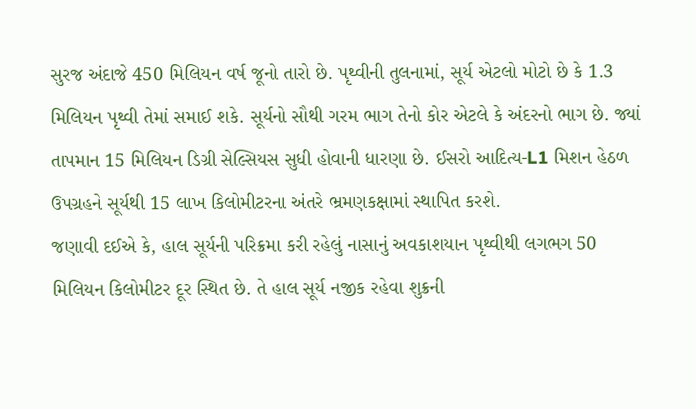સુરજ અંદાજે 450 મિલિયન વર્ષ જૂનો તારો છે. પૃથ્વીની તુલનામાં, સૂર્ય એટલો મોટો છે કે 1.3 મિલિયન પૃથ્વી તેમાં સમાઈ શકે. સૂર્યનો સૌથી ગરમ ભાગ તેનો કોર એટલે કે અંદરનો ભાગ છે. જ્યાં તાપમાન 15 મિલિયન ડિગ્રી સેલ્સિયસ સુધી હોવાની ધારણા છે. ઈસરો આદિત્ય-L1 મિશન હેઠળ ઉપગ્રહને સૂર્યથી 15 લાખ કિલોમીટરના અંતરે ભ્રમણકક્ષામાં સ્થાપિત કરશે.
જણાવી દઈએ કે, હાલ સૂર્યની પરિક્રમા કરી રહેલું નાસાનું અવકાશયાન પૃથ્વીથી લગભગ 50 મિલિયન કિલોમીટર દૂર સ્થિત છે. તે હાલ સૂર્ય નજીક રહેવા શુક્રની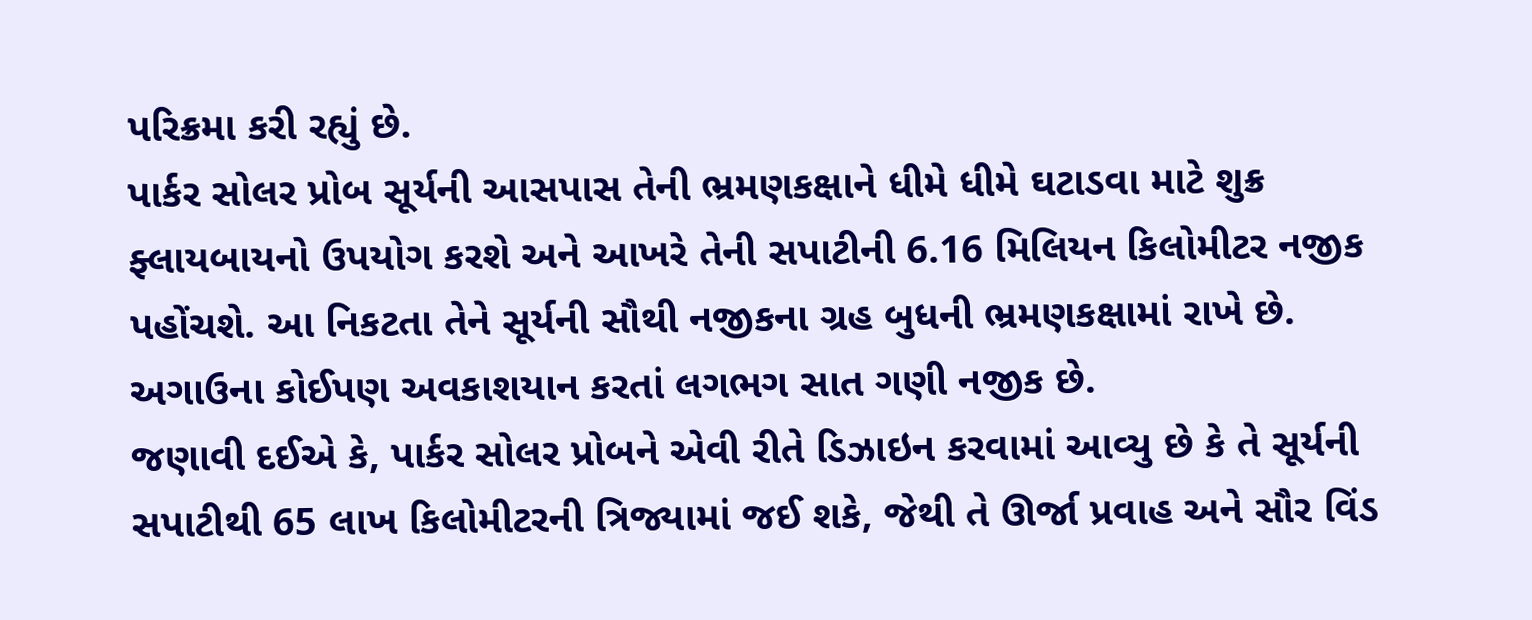પરિક્રમા કરી રહ્યું છે.
પાર્કર સોલર પ્રોબ સૂર્યની આસપાસ તેની ભ્રમણકક્ષાને ધીમે ધીમે ઘટાડવા માટે શુક્ર ફ્લાયબાયનો ઉપયોગ કરશે અને આખરે તેની સપાટીની 6.16 મિલિયન કિલોમીટર નજીક પહોંચશે. આ નિકટતા તેને સૂર્યની સૌથી નજીકના ગ્રહ બુધની ભ્રમણકક્ષામાં રાખે છે. અગાઉના કોઈપણ અવકાશયાન કરતાં લગભગ સાત ગણી નજીક છે.
જણાવી દઈએ કે, પાર્કર સોલર પ્રોબને એવી રીતે ડિઝાઇન કરવામાં આવ્યુ છે કે તે સૂર્યની સપાટીથી 65 લાખ કિલોમીટરની ત્રિજ્યામાં જઈ શકે, જેથી તે ઊર્જા પ્રવાહ અને સૌર વિંડ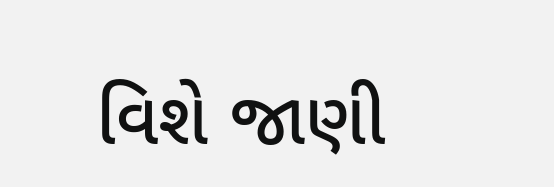વિશે જાણી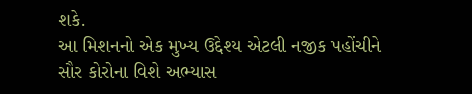શકે.
આ મિશનનો એક મુખ્ય ઉદ્દેશ્ય એટલી નજીક પહોંચીને સૌર કોરોના વિશે અભ્યાસ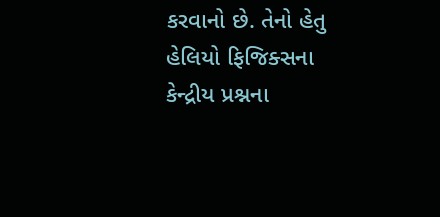કરવાનો છે. તેનો હેતુ હેલિયો ફિજિક્સના કેન્દ્રીય પ્રશ્નના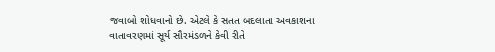જવાબો શોધવાનો છે. એટલે કે સતત બદલાતા અવકાશના વાતાવરણમાં સૂર્ય સૌરમંડળને કેવી રીતે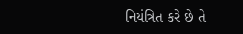નિયંત્રિત કરે છે તે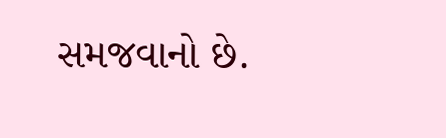સમજવાનો છે.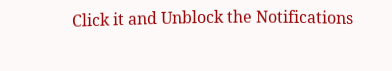Click it and Unblock the Notifications